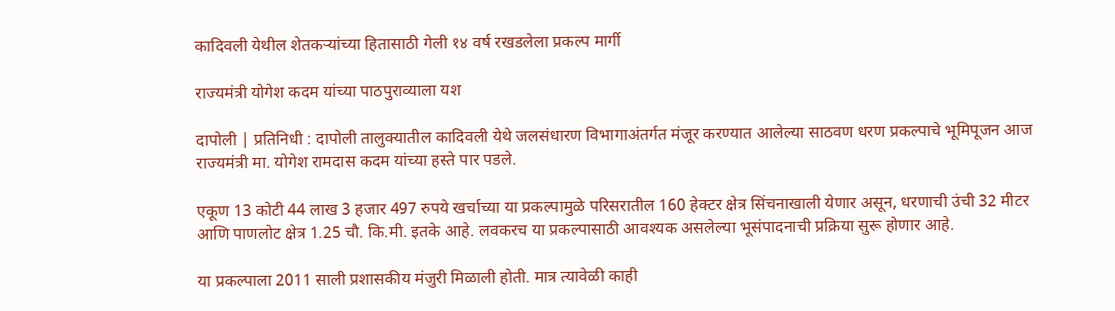कादिवली येथील शेतकऱ्यांच्या हितासाठी गेली १४ वर्ष रखडलेला प्रकल्प मार्गी

राज्यमंत्री योगेश कदम यांच्या पाठपुराव्याला यश

दापोली | प्रतिनिधी : दापोली तालुक्यातील कादिवली येथे जलसंधारण विभागाअंतर्गत मंजूर करण्यात आलेल्या साठवण धरण प्रकल्पाचे भूमिपूजन आज राज्यमंत्री मा. योगेश रामदास कदम यांच्या हस्ते पार पडले.

एकूण 13 कोटी 44 लाख 3 हजार 497 रुपये खर्चाच्या या प्रकल्पामुळे परिसरातील 160 हेक्टर क्षेत्र सिंचनाखाली येणार असून, धरणाची उंची 32 मीटर आणि पाणलोट क्षेत्र 1.25 चौ. कि.मी. इतके आहे. लवकरच या प्रकल्पासाठी आवश्यक असलेल्या भूसंपादनाची प्रक्रिया सुरू होणार आहे.

या प्रकल्पाला 2011 साली प्रशासकीय मंजुरी मिळाली होती. मात्र त्यावेळी काही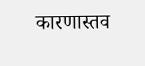कारणास्तव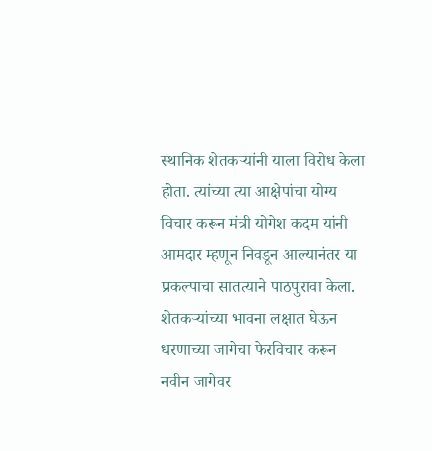स्थानिक शेतकऱ्यांनी याला विरोध केला होता. त्यांच्या त्या आक्षेपांचा योग्य विचार करून मंत्री योगेश कदम यांनी आमदार म्हणून निवडून आल्यानंतर या प्रकल्पाचा सातत्याने पाठपुरावा केला. शेतकऱ्यांच्या भावना लक्षात घेऊन धरणाच्या जागेचा फेरविचार करून नवीन जागेवर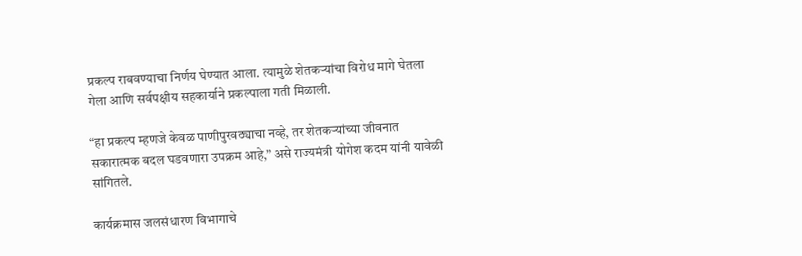प्रकल्प राबवण्याचा निर्णय घेण्यात आला. त्यामुळे शेतकऱ्यांचा विरोध मागे घेतला गेला आणि सर्वपक्षीय सहकार्याने प्रकल्पाला गती मिळाली.

“हा प्रकल्प म्हणजे केवळ पाणीपुरवठ्याचा नव्हे, तर शेतकऱ्यांच्या जीवनात सकारात्मक बदल घडवणारा उपक्रम आहे,” असे राज्यमंत्री योगेश कदम यांनी यावेळी सांगितले.

कार्यक्रमास जलसंधारण विभागाचे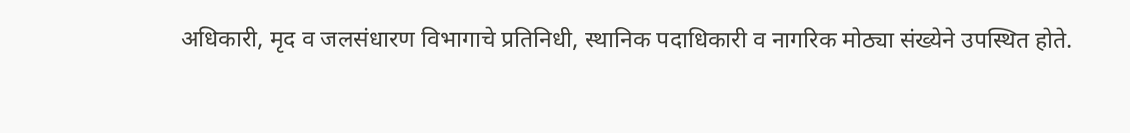अधिकारी, मृद व जलसंधारण विभागाचे प्रतिनिधी, स्थानिक पदाधिकारी व नागरिक मोठ्या संख्येने उपस्थित होते.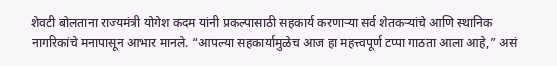शेवटी बोलताना राज्यमंत्री योगेश कदम यांनी प्रकल्पासाठी सहकार्य करणाऱ्या सर्व शेतकऱ्यांचे आणि स्थानिक नागरिकांचे मनापासून आभार मानले. “आपल्या सहकार्यामुळेच आज हा महत्त्वपूर्ण टप्पा गाठता आला आहे,” असं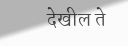देखील ते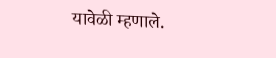यावेळी म्हणाले.